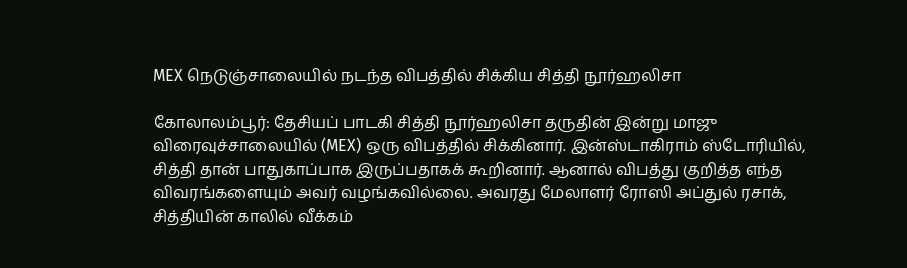MEX நெடுஞ்சாலையில் நடந்த விபத்தில் சிக்கிய சித்தி நூர்ஹலிசா

கோலாலம்பூர்: தேசியப் பாடகி சித்தி நூர்ஹலிசா தருதின் இன்று மாஜு விரைவுச்சாலையில் (MEX) ஒரு விபத்தில் சிக்கினார். இன்ஸ்டாகிராம் ஸ்டோரியில், சித்தி தான் பாதுகாப்பாக இருப்பதாகக் கூறினார். ஆனால் விபத்து குறித்த எந்த விவரங்களையும் அவர் வழங்கவில்லை. அவரது மேலாளர் ரோஸி அப்துல் ரசாக், சித்தியின் காலில் வீக்கம்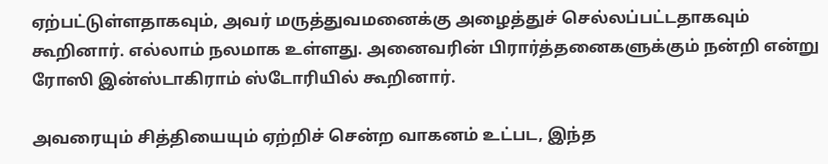ஏற்பட்டுள்ளதாகவும், அவர் மருத்துவமனைக்கு அழைத்துச் செல்லப்பட்டதாகவும் கூறினார். எல்லாம் நலமாக உள்ளது. அனைவரின் பிரார்த்தனைகளுக்கும் நன்றி என்று ரோஸி இன்ஸ்டாகிராம் ஸ்டோரியில் கூறினார்.

அவரையும் சித்தியையும் ஏற்றிச் சென்ற வாகனம் உட்பட, இந்த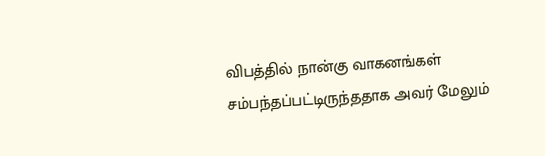விபத்தில் நான்கு வாகனங்கள் சம்பந்தப்பட்டிருந்ததாக அவர் மேலும்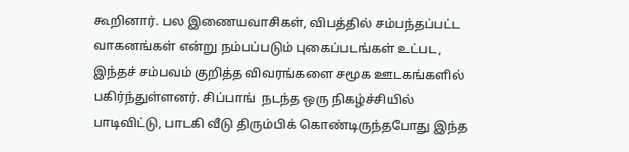கூறினார். பல இணையவாசிகள், விபத்தில் சம்பந்தப்பட்ட வாகனங்கள் என்று நம்பப்படும் புகைப்படங்கள் உட்பட, இந்தச் சம்பவம் குறித்த விவரங்களை சமூக ஊடகங்களில் பகிர்ந்துள்ளனர். சிப்பாங்  நடந்த ஒரு நிகழ்ச்சியில் பாடிவிட்டு, பாடகி வீடு திரும்பிக் கொண்டிருந்தபோது இந்த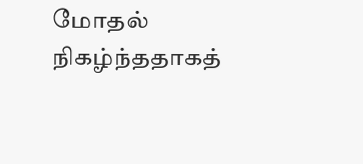மோதல் நிகழ்ந்ததாகத்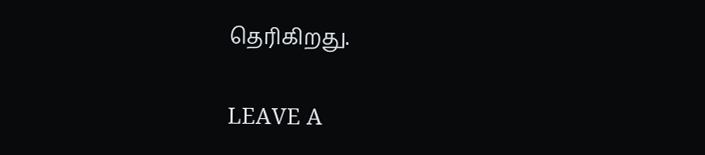தெரிகிறது.

LEAVE A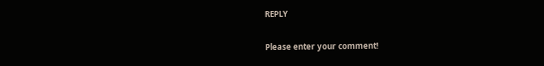REPLY

Please enter your comment!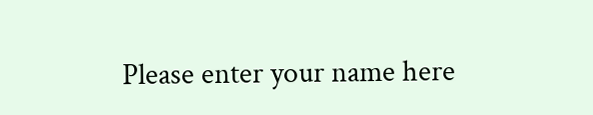Please enter your name here